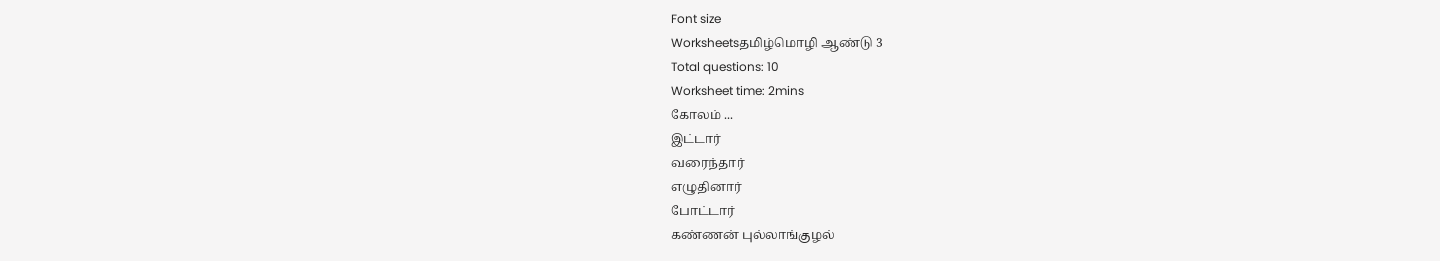Font size
Worksheetsதமிழ்மொழி ஆண்டு 3
Total questions: 10
Worksheet time: 2mins
கோலம் ...
இட்டார்
வரைந்தார்
எழுதினார்
போட்டார்
கண்ணன் புல்லாங்குழல்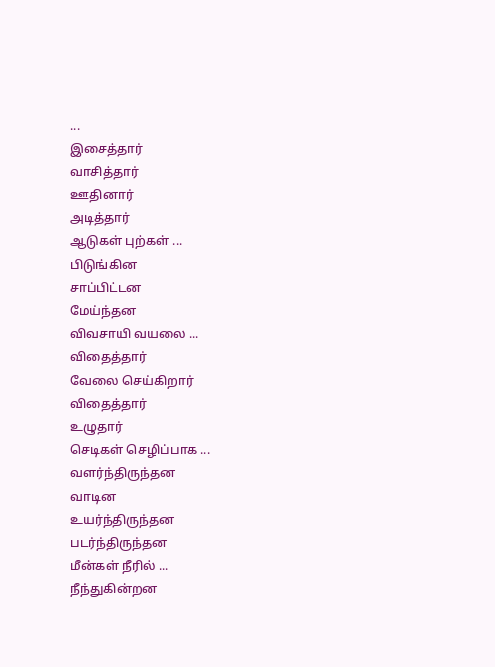...
இசைத்தார்
வாசித்தார்
ஊதினார்
அடித்தார்
ஆடுகள் புற்கள் ...
பிடுங்கின
சாப்பிட்டன
மேய்ந்தன
விவசாயி வயலை ...
விதைத்தார்
வேலை செய்கிறார்
விதைத்தார்
உழுதார்
செடிகள் செழிப்பாக ...
வளர்ந்திருந்தன
வாடின
உயர்ந்திருந்தன
படர்ந்திருந்தன
மீன்கள் நீரில் ...
நீந்துகின்றன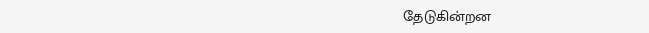தேடுகின்றன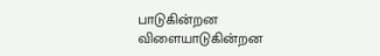பாடுகின்றன
விளையாடுகின்றன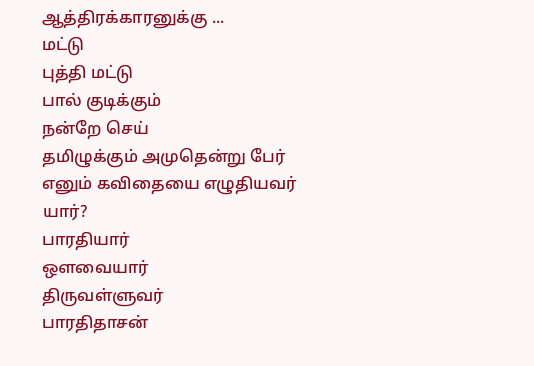ஆத்திரக்காரனுக்கு ...
மட்டு
புத்தி மட்டு
பால் குடிக்கும்
நன்றே செய்
தமிழுக்கும் அமுதென்று பேர் எனும் கவிதையை எழுதியவர் யார்?
பாரதியார்
ஔவையார்
திருவள்ளுவர்
பாரதிதாசன்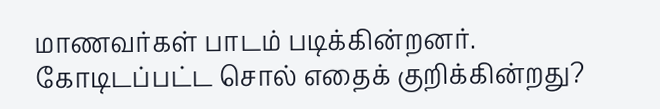மாணவர்கள் பாடம் படிக்கின்றனர்.
கோடிடப்பட்ட சொல் எதைக் குறிக்கின்றது?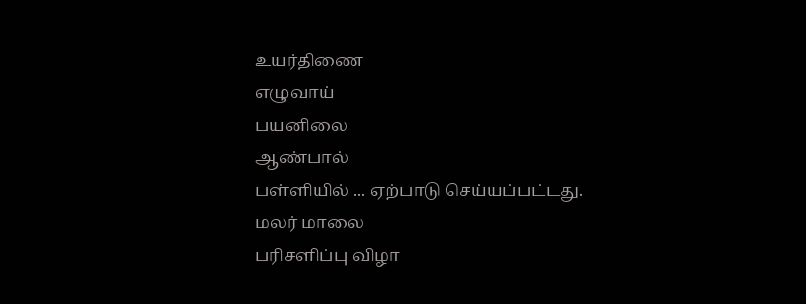உயர்திணை
எழுவாய்
பயனிலை
ஆண்பால்
பள்ளியில் ... ஏற்பாடு செய்யப்பட்டது.
மலர் மாலை
பரிசளிப்பு விழா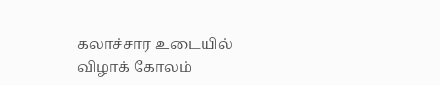கலாச்சார உடையில்
விழாக் கோலம்